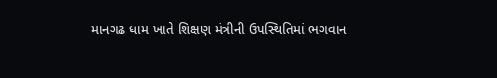માનગઢ ધામ ખાતે શિક્ષણ મંત્રીની ઉપસ્થિતિમાં ભગવાન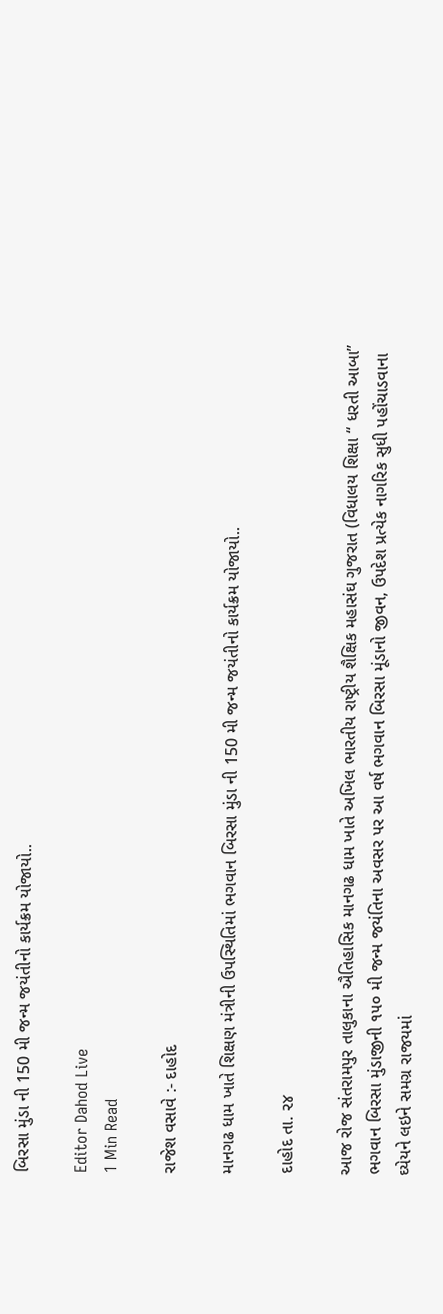બિરસા મુંડા ની 150 મી જન્મ જયંતીનો કાર્યક્રમ યોજાયો..

Editor Dahod Live
1 Min Read

રાજેશ વસાવે :- દાહોદ

માનગઢ ધામ ખાતે શિક્ષણ મંત્રીની ઉપસ્થિતિમાં ભગવાન બિરસા મુંડા ની 150 મી જન્મ જયંતીનો કાર્યક્રમ યોજાયો..

દાહોદ તા. ૨૪

આજ રોજ સંતરામપુર તાલુકાના ઐતિહાસિક માનગઢ ધામ ખાતે અખિલ ભારતીય રાષ્ટ્રીય શૈક્ષિક મહાસંઘ ગુજરાત (વિધાલય શિક્ષા “ ધરતી આબા” ભગવાન બિરસા મુંડાજીની ૧૫૦ મી જન્મ જયંતિના અવસર પર આ વર્ષ ભગવાન બિરસા મૂંડાનો જીવન, ઉપદેશ પ્રત્યેક નાગરિક સુધી પહોંચાડવાના ઘ્યેયને લઇને સમગ્ર રાજયમાં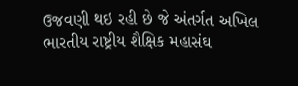ઉજવણી થઇ રહી છે જે અંતર્ગત અખિલ ભારતીય રાષ્ટ્રીય શૈક્ષિક મહાસંઘ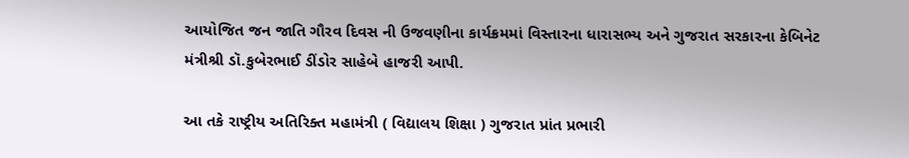આયોજિત જન જાતિ ગૌરવ દિવસ ની ઉજવણીના કાર્યક્રમમાં વિસ્તારના ધારાસભ્ય અને ગુજરાત સરકારના કેબિનેટ મંત્રીશ્રી ડૉ.કુબેરભાઈ ડીંડોર સાહેબે હાજરી આપી.

આ તકે રાષ્ટ્રીય અતિરિક્ત મહામંત્રી ( વિદ્યાલય શિક્ષા ) ગુજરાત પ્રાંત પ્રભારી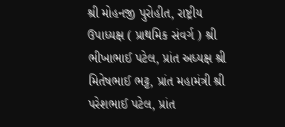શ્રી મોહનજી પુરોહીત, રાષ્ટ્રીય ઉપાધ્યક્ષ ( પ્રાથમિક સંવર્ગ ) શ્રી ભીખાભાઈ પટેલ, પ્રાંત અધ્યક્ષ શ્રી મિતેષભાઈ ભટ્ટ, પ્રાંત મહામંત્રી શ્રી પરેશભાઈ પટેલ, પ્રાંત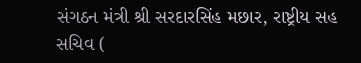સંગઠન મંત્રી શ્રી સરદારસિંહ મછાર, રાષ્ટ્રીય સહ સચિવ (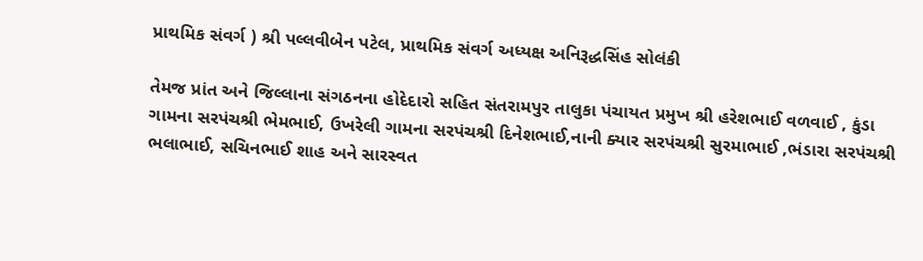પ્રાથમિક સંવર્ગ ) શ્રી પલ્લવીબેન પટેલ, પ્રાથમિક સંવર્ગ અધ્યક્ષ અનિરૂદ્ધસિંહ સોલંકી

તેમજ પ્રાંત અને જિલ્લાના સંગઠનના હોદેદારો સહિત સંતરામપુર તાલુકા પંચાયત પ્રમુખ શ્રી હરેશભાઈ વળવાઈ , કુંડા ગામના સરપંચશ્રી ભેમભાઈ, ઉખરેલી ગામના સરપંચશ્રી દિનેશભાઈ,નાની ક્યાર સરપંચશ્રી સુરમાભાઈ ,ભંડારા સરપંચશ્રી ભલાભાઈ, સચિનભાઈ શાહ અને સારસ્વત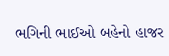ભગિની ભાઈઓ બહેનો હાજર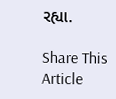રહ્યા.

Share This Article